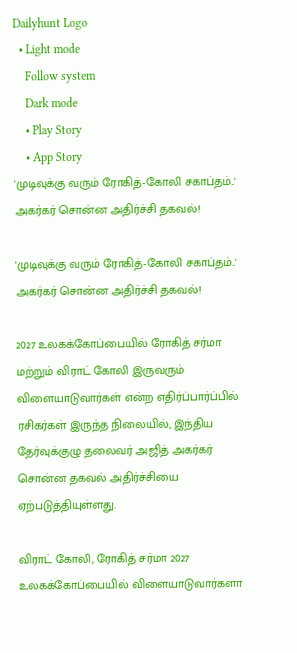Dailyhunt Logo
  • Light mode
    Follow system
    Dark mode
    • Play Story
    • App Story
'முடிவுக்கு வரும் ரோகித்-கோலி சகாப்தம்..' அகர்கர் சொன்ன அதிர்ச்சி தகவல்!

'முடிவுக்கு வரும் ரோகித்-கோலி சகாப்தம்..' அகர்கர் சொன்ன அதிர்ச்சி தகவல்!

2027 உலகக்கோப்பையில் ரோகித் சர்மா மற்றும் விராட் கோலி இருவரும் விளையாடுவார்கள் என்ற எதிர்ப்பார்ப்பில் ரசிகர்கள் இருந்த நிலையில், இந்திய தேர்வுக்குழு தலைவர் அஜித் அகர்கர் சொன்ன தகவல் அதிர்ச்சியை ஏற்படுத்தியுள்ளது.

விராட் கோலி, ரோகித் சர்மா 2027 உலகக்கோப்பையில் விளையாடுவார்களா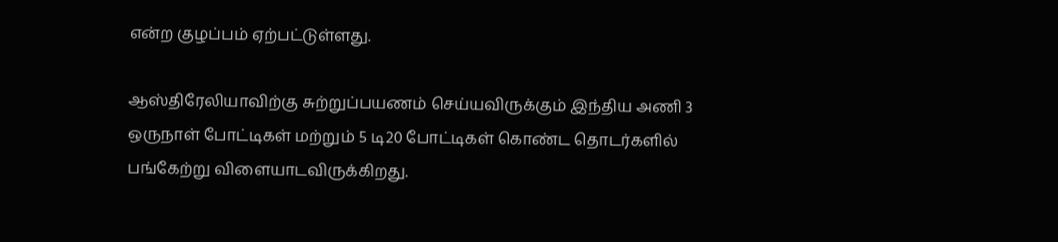என்ற குழப்பம் ஏற்பட்டுள்ளது.

ஆஸ்திரேலியாவிற்கு சுற்றுப்பயணம் செய்யவிருக்கும் இந்திய அணி 3 ஒருநாள் போட்டிகள் மற்றும் 5 டி20 போட்டிகள் கொண்ட தொடர்களில் பங்கேற்று விளையாடவிருக்கிறது.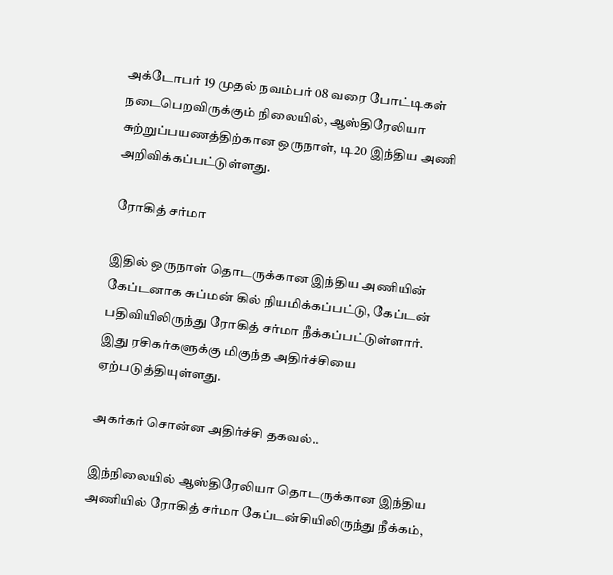அக்டோபர் 19 முதல் நவம்பர் 08 வரை போட்டிகள் நடைபெறவிருக்கும் நிலையில், ஆஸ்திரேலியா சுற்றுப்பயணத்திற்கான ஒருநாள், டி20 இந்திய அணி அறிவிக்கப்பட்டுள்ளது.

 ரோகித் சர்மா

இதில் ஒருநாள் தொடருக்கான இந்திய அணியின் கேப்டனாக சுப்மன் கில் நியமிக்கப்பட்டு, கேப்டன் பதிவியிலிருந்து ரோகித் சர்மா நீக்கப்பட்டுள்ளார். இது ரசிகர்களுக்கு மிகுந்த அதிர்ச்சியை ஏற்படுத்தியுள்ளது.

அகர்கர் சொன்ன அதிர்ச்சி தகவல்..

இந்நிலையில் ஆஸ்திரேலியா தொடருக்கான இந்திய அணியில் ரோகித் சர்மா கேப்டன்சியிலிருந்து நீக்கம்,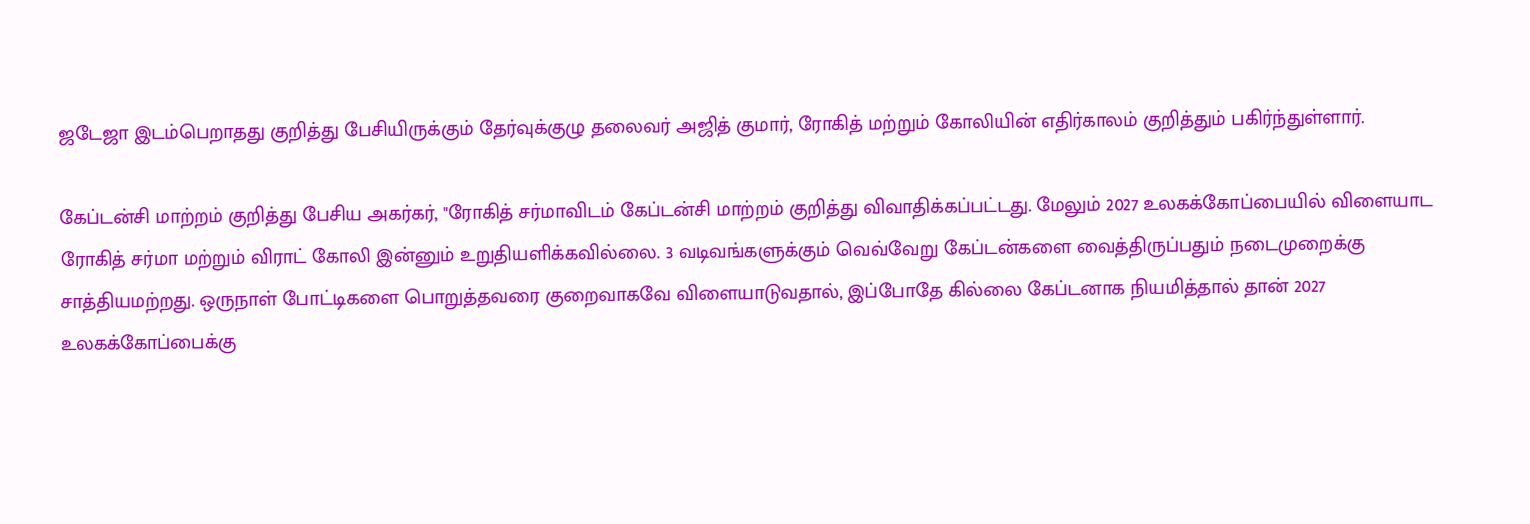ஜடேஜா இடம்பெறாதது குறித்து பேசியிருக்கும் தேர்வுக்குழு தலைவர் அஜித் குமார், ரோகித் மற்றும் கோலியின் எதிர்காலம் குறித்தும் பகிர்ந்துள்ளார்.

கேப்டன்சி மாற்றம் குறித்து பேசிய அகர்கர், "ரோகித் சர்மாவிடம் கேப்டன்சி மாற்றம் குறித்து விவாதிக்கப்பட்டது. மேலும் 2027 உலகக்கோப்பையில் விளையாட ரோகித் சர்மா மற்றும் விராட் கோலி இன்னும் உறுதியளிக்கவில்லை. 3 வடிவங்களுக்கும் வெவ்வேறு கேப்டன்களை வைத்திருப்பதும் நடைமுறைக்கு சாத்தியமற்றது. ஒருநாள் போட்டிகளை பொறுத்தவரை குறைவாகவே விளையாடுவதால், இப்போதே கில்லை கேப்டனாக நியமித்தால் தான் 2027 உலகக்கோப்பைக்கு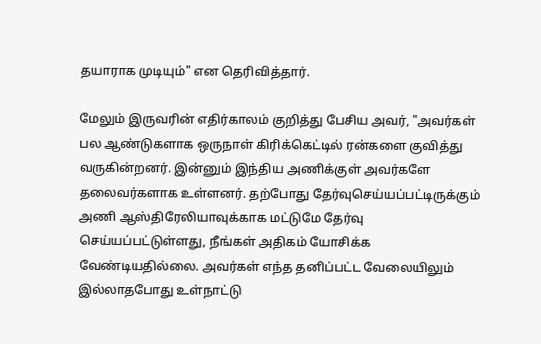தயாராக முடியும்" என தெரிவித்தார்.

மேலும் இருவரின் எதிர்காலம் குறித்து பேசிய அவர், "அவர்கள் பல ஆண்டுகளாக ஒருநாள் கிரிக்கெட்டில் ரன்களை குவித்து வருகின்றனர். இன்னும் இந்திய அணிக்குள் அவர்களே தலைவர்களாக உள்ளனர். தற்போது தேர்வுசெய்யப்பட்டிருக்கும் அணி ஆஸ்திரேலியாவுக்காக மட்டுமே தேர்வு செய்யப்பட்டுள்ளது, நீங்கள் அதிகம் யோசிக்க வேண்டியதில்லை. அவர்கள் எந்த தனிப்பட்ட வேலையிலும் இல்லாதபோது உள்நாட்டு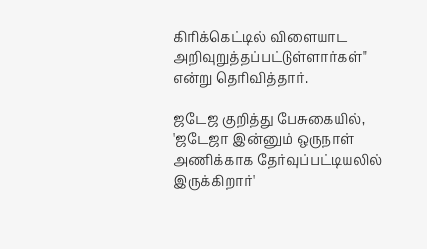கிரிக்கெட்டில் விளையாட அறிவுறுத்தப்பட்டுள்ளார்கள்" என்று தெரிவித்தார்.

ஜடேஜ குறித்து பேசுகையில், 'ஜடேஜா இன்னும் ஒருநாள் அணிக்காக தேர்வுப்பட்டியலில் இருக்கிறார்'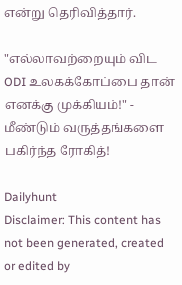என்று தெரிவித்தார்.

"எல்லாவற்றையும் விட ODI உலகக்கோப்பை தான் எனக்கு முக்கியம்!" - மீண்டும் வருத்தங்களை பகிர்ந்த ரோகித்!

Dailyhunt
Disclaimer: This content has not been generated, created or edited by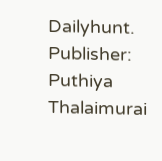Dailyhunt. Publisher: Puthiya Thalaimurai